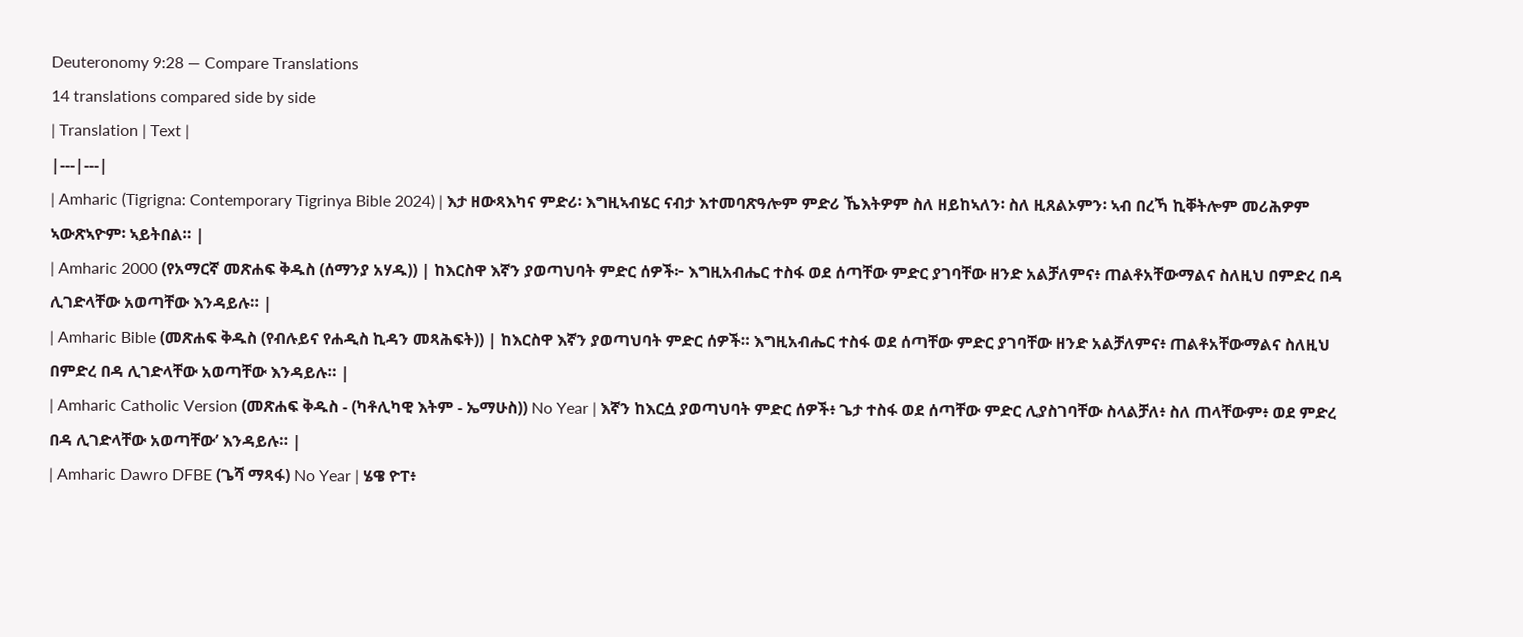Deuteronomy 9:28 — Compare Translations
14 translations compared side by side
| Translation | Text |
|---|---|
| Amharic (Tigrigna: Contemporary Tigrinya Bible 2024) | እታ ዘውጻእካና ምድሪ፡ እግዚኣብሄር ናብታ እተመባጽዓሎም ምድሪ ኼእትዎም ስለ ዘይከኣለን፡ ስለ ዚጸልኦምን፡ ኣብ በረኻ ኪቐትሎም መሪሕዎም ኣውጽኣዮም፡ ኣይትበል። |
| Amharic 2000 (የአማርኛ መጽሐፍ ቅዱስ (ሰማንያ አሃዱ)) | ከእርስዋ እኛን ያወጣህባት ምድር ሰዎች፦ እግዚአብሔር ተስፋ ወደ ሰጣቸው ምድር ያገባቸው ዘንድ አልቻለምና፥ ጠልቶአቸውማልና ስለዚህ በምድረ በዳ ሊገድላቸው አወጣቸው እንዳይሉ። |
| Amharic Bible (መጽሐፍ ቅዱስ (የብሉይና የሐዲስ ኪዳን መጻሕፍት)) | ከእርስዋ እኛን ያወጣህባት ምድር ሰዎች። እግዚአብሔር ተስፋ ወደ ሰጣቸው ምድር ያገባቸው ዘንድ አልቻለምና፥ ጠልቶአቸውማልና ስለዚህ በምድረ በዳ ሊገድላቸው አወጣቸው እንዳይሉ። |
| Amharic Catholic Version (መጽሐፍ ቅዱስ - (ካቶሊካዊ እትም - ኤማሁስ)) No Year | እኛን ከእርሷ ያወጣህባት ምድር ሰዎች፥ ጌታ ተስፋ ወደ ሰጣቸው ምድር ሊያስገባቸው ስላልቻለ፥ ስለ ጠላቸውም፥ ወደ ምድረ በዳ ሊገድላቸው አወጣቸው’ እንዳይሉ። |
| Amharic Dawro DFBE (ጌሻ ማጻፋ) No Year | ሄዌ ዮፐ፥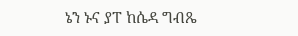ኔን ኑና ያፐ ከሴዳ ግብጼ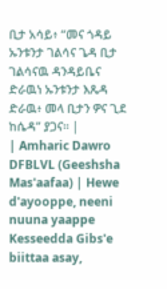ቢታ አሳይ፥ “መና ጎዳይ ኡንቱንታ ገልሳና ጌዳ ቢታ ገልሳናዉ ዳንዳይቤና ድራዉነ ኡንቱንታ እጼዳ ድራዉ፥ መላ ቢታን ዎና ጊደ ከሴዳ” ያጋና። |
| Amharic Dawro DFBLVL (Geeshsha Mas'aafaa) | Hewe d'ayooppe, neeni nuuna yaappe Kesseedda Gibs'e biittaa asay,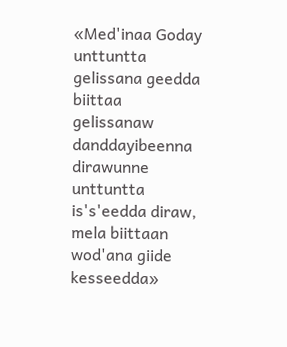«Med'inaa Goday unttuntta gelissana geedda biittaa gelissanaw danddayibeenna dirawunne unttuntta is's'eedda diraw, mela biittaan wod'ana giide kesseedda»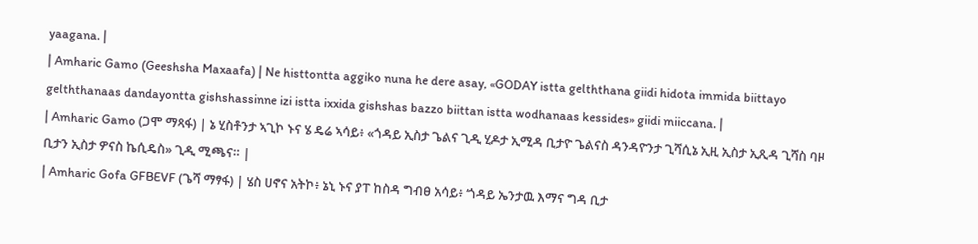yaagana. |
| Amharic Gamo (Geeshsha Maxaafa) | Ne histtontta aggiko nuna he dere asay, «GODAY istta gelththana giidi hidota immida biittayo gelththanaas dandayontta gishshassinne izi istta ixxida gishshas bazzo biittan istta wodhanaas kessides» giidi miiccana. |
| Amharic Gamo (ጋሞ ማጻፋ) | ኔ ሂስቶንታ ኣጊኮ ኑና ሄ ዴሬ ኣሳይ፥ «ጎዳይ ኢስታ ጌልና ጊዲ ሂዶታ ኢሚዳ ቢታዮ ጌልናስ ዳንዳዮንታ ጊሻሲኔ ኢዚ ኢስታ ኢጺዳ ጊሻስ ባዞ ቢታን ኢስታ ዎናስ ኬሲዴስ» ጊዲ ሚጫና። |
| Amharic Gofa GFBEVF (ጌሻ ማፃፋ) | ሄስ ሀኖና አትኮ፥ ኔኒ ኑና ያፐ ከስዳ ግብፀ አሳይ፥ ‘ጎዳይ ኤንታዉ እማና ግዳ ቢታ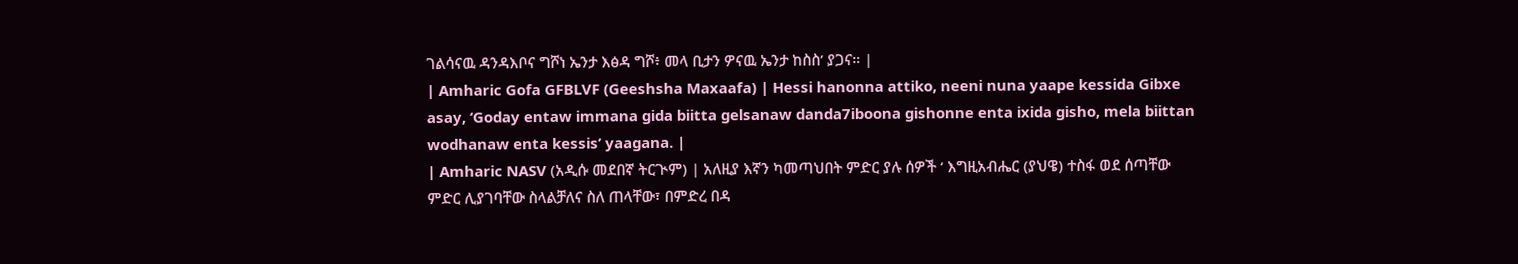ገልሳናዉ ዳንዳእቦና ግሾነ ኤንታ እፅዳ ግሾ፥ መላ ቢታን ዎናዉ ኤንታ ከስስ’ ያጋና። |
| Amharic Gofa GFBLVF (Geeshsha Maxaafa) | Hessi hanonna attiko, neeni nuna yaape kessida Gibxe asay, ‘Goday entaw immana gida biitta gelsanaw danda7iboona gishonne enta ixida gisho, mela biittan wodhanaw enta kessis’ yaagana. |
| Amharic NASV (አዲሱ መደበኛ ትርጒም) | አለዚያ እኛን ካመጣህበት ምድር ያሉ ሰዎች ‘ እግዚአብሔር (ያህዌ) ተስፋ ወደ ሰጣቸው ምድር ሊያገባቸው ስላልቻለና ስለ ጠላቸው፣ በምድረ በዳ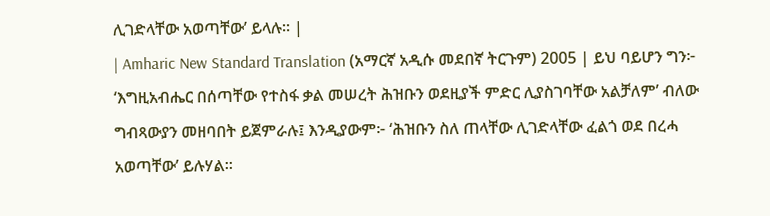ሊገድላቸው አወጣቸው’ ይላሉ። |
| Amharic New Standard Translation (አማርኛ አዲሱ መደበኛ ትርጉም) 2005 | ይህ ባይሆን ግን፦ ‘እግዚአብሔር በሰጣቸው የተስፋ ቃል መሠረት ሕዝቡን ወደዚያች ምድር ሊያስገባቸው አልቻለም’ ብለው ግብጻውያን መዘባበት ይጀምራሉ፤ እንዲያውም፦ ‘ሕዝቡን ስለ ጠላቸው ሊገድላቸው ፈልጎ ወደ በረሓ አወጣቸው’ ይሉሃል።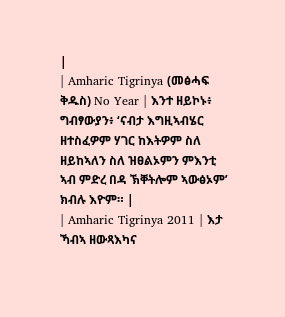|
| Amharic Tigrinya (መፅሓፍ ቅዱስ) No Year | እንተ ዘይኮኑ፥ ግብፃውያን፥ ‘ናብታ እግዚኣብሄር ዘተስፈዎም ሃገር ከእትዎም ስለ ዘይከኣለን ስለ ዝፀልኦምን ምእንቲ ኣብ ምድረ በዳ ኽቐትሎም ኣውፅኦም’ ክብሉ እዮም። |
| Amharic Tigrinya 2011 | እታ ኻብኣ ዘውጻእካና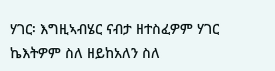ሃገር፡ እግዚኣብሄር ናብታ ዘተስፈዎም ሃገር ኬእትዎም ስለ ዘይከአለን ስለ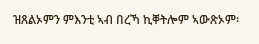ዝጸልኦምን ምእንቲ ኣብ በረኻ ኪቐትሎም ኣውጽኦም፡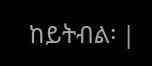ከይትብል፡ |